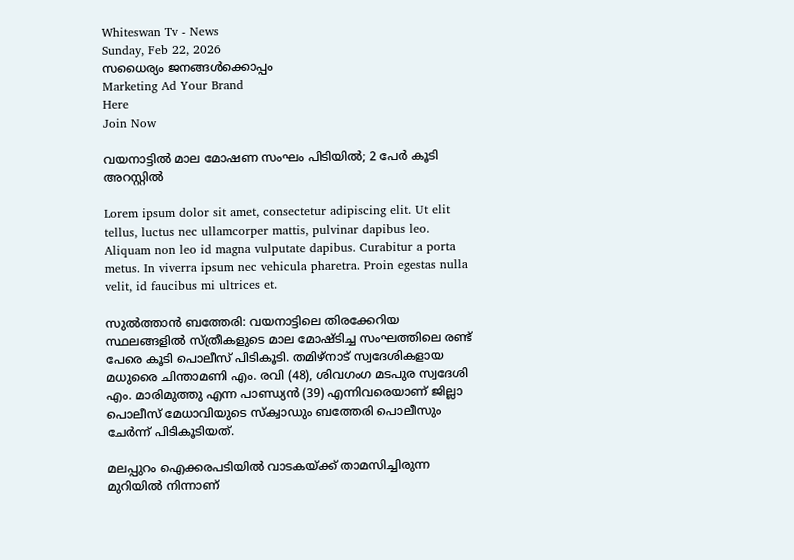Whiteswan Tv - News
Sunday, Feb 22, 2026
സധൈര്യം ജനങ്ങൾക്കൊപ്പം
Marketing Ad Your Brand
Here
Join Now

വയനാട്ടിൽ മാല മോഷണ സംഘം പിടിയിൽ; 2 പേർ കൂടി അറസ്റ്റിൽ

Lorem ipsum dolor sit amet, consectetur adipiscing elit. Ut elit tellus, luctus nec ullamcorper mattis, pulvinar dapibus leo. Aliquam non leo id magna vulputate dapibus. Curabitur a porta metus. In viverra ipsum nec vehicula pharetra. Proin egestas nulla velit, id faucibus mi ultrices et.

സുൽത്താൻ ബത്തേരി: വയനാട്ടിലെ തിരക്കേറിയ സ്ഥലങ്ങളിൽ സ്ത്രീകളുടെ മാല മോഷ്ടിച്ച സംഘത്തിലെ രണ്ട് പേരെ കൂടി പൊലീസ് പിടികൂടി. തമിഴ്നാട് സ്വദേശികളായ മധുരൈ ചിന്താമണി എം. രവി (48), ശിവഗംഗ മടപുര സ്വദേശി എം. മാരിമുത്തു എന്ന പാണ്ഡ്യൻ (39) എന്നിവരെയാണ് ജില്ലാ പൊലീസ് മേധാവിയുടെ സ്ക്വാഡും ബത്തേരി പൊലീസും ചേർന്ന് പിടികൂടിയത്.

മലപ്പുറം ഐക്കരപടിയിൽ വാടകയ്ക്ക് താമസിച്ചിരുന്ന മുറിയിൽ നിന്നാണ്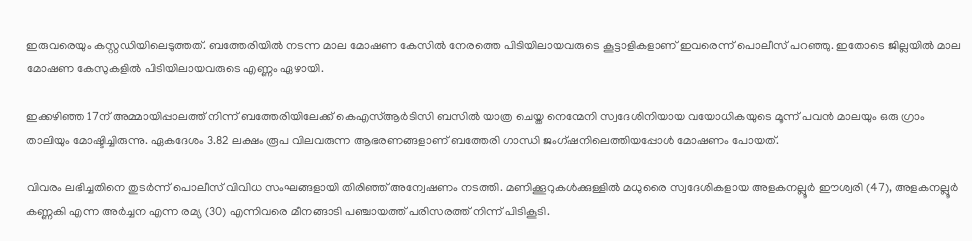ഇരുവരെയും കസ്റ്റഡിയിലെടുത്തത്. ബത്തേരിയിൽ നടന്ന മാല മോഷണ കേസിൽ നേരത്തെ പിടിയിലായവരുടെ കൂട്ടാളികളാണ് ഇവരെന്ന് പൊലീസ് പറഞ്ഞു. ഇതോടെ ജില്ലയിൽ മാല മോഷണ കേസുകളിൽ പിടിയിലായവരുടെ എണ്ണം ഏഴായി.

ഇക്കഴിഞ്ഞ 17ന് അമ്മായിപ്പാലത്ത് നിന്ന് ബത്തേരിയിലേക്ക് കെഎസ്ആർടിസി ബസിൽ യാത്ര ചെയ്ത നെന്മേനി സ്വദേശിനിയായ വയോധികയുടെ മൂന്ന് പവൻ മാലയും ഒരു ഗ്രാം താലിയും മോഷ്ടിച്ചിരുന്നു. ഏകദേശം 3.82 ലക്ഷം രൂപ വിലവരുന്ന ആഭരണങ്ങളാണ് ബത്തേരി ഗാന്ധി ജംഗ്ഷനിലെത്തിയപ്പോൾ മോഷണം പോയത്.

വിവരം ലഭിച്ചതിനെ തുടർന്ന് പൊലീസ് വിവിധ സംഘങ്ങളായി തിരിഞ്ഞ് അന്വേഷണം നടത്തി. മണിക്കൂറുകൾക്കുള്ളിൽ മധുരൈ സ്വദേശികളായ അളകനല്ലൂർ ഈശ്വരി (47), അളകനല്ലൂർ കണ്ണകി എന്ന അർച്ചന എന്ന രമ്യ (30) എന്നിവരെ മീനങ്ങാടി പഞ്ചായത്ത് പരിസരത്ത് നിന്ന് പിടികൂടി.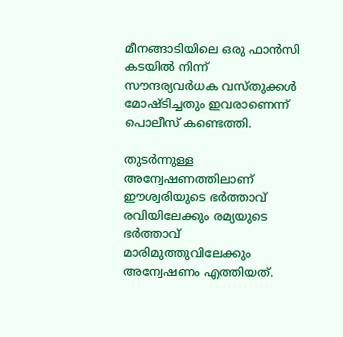മീനങ്ങാടിയിലെ ഒരു ഫാൻസി കടയിൽ നിന്ന് സൗന്ദര്യവർധക വസ്തുക്കൾ മോഷ്ടിച്ചതും ഇവരാണെന്ന് പൊലീസ് കണ്ടെത്തി.

തുടർന്നുള്ള അന്വേഷണത്തിലാണ് ഈശ്വരിയുടെ ഭർത്താവ് രവിയിലേക്കും രമ്യയുടെ ഭർത്താവ് മാരിമുത്തുവിലേക്കും അന്വേഷണം എത്തിയത്.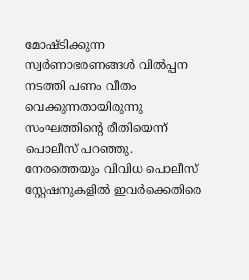മോഷ്ടിക്കുന്ന സ്വർണാഭരണങ്ങൾ വിൽപ്പന നടത്തി പണം വീതം വെക്കുന്നതായിരുന്നു സംഘത്തിന്റെ രീതിയെന്ന് പൊലീസ് പറഞ്ഞു. നേരത്തെയും വിവിധ പൊലീസ് സ്റ്റേഷനുകളിൽ ഇവർക്കെതിരെ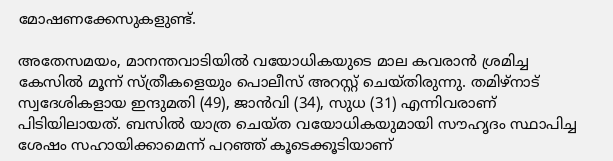മോഷണക്കേസുകളുണ്ട്.

അതേസമയം, മാനന്തവാടിയിൽ വയോധികയുടെ മാല കവരാൻ ശ്രമിച്ച കേസിൽ മൂന്ന് സ്ത്രീകളെയും പൊലീസ് അറസ്റ്റ് ചെയ്തിരുന്നു. തമിഴ്നാട് സ്വദേശികളായ ഇന്ദുമതി (49), ജാൻവി (34), സുധ (31) എന്നിവരാണ് പിടിയിലായത്. ബസിൽ യാത്ര ചെയ്ത വയോധികയുമായി സൗഹൃദം സ്ഥാപിച്ച ശേഷം സഹായിക്കാമെന്ന് പറഞ്ഞ് കൂടെക്കൂടിയാണ്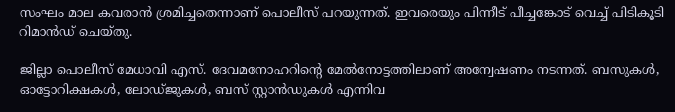സംഘം മാല കവരാൻ ശ്രമിച്ചതെന്നാണ് പൊലീസ് പറയുന്നത്. ഇവരെയും പിന്നീട് പീച്ചങ്കോട് വെച്ച് പിടികൂടി റിമാൻഡ് ചെയ്തു.

ജില്ലാ പൊലീസ് മേധാവി എസ്. ദേവമനോഹറിന്റെ മേൽനോട്ടത്തിലാണ് അന്വേഷണം നടന്നത്. ബസുകൾ, ഓട്ടോറിക്ഷകൾ, ലോഡ്ജുകൾ, ബസ് സ്റ്റാൻഡുകൾ എന്നിവ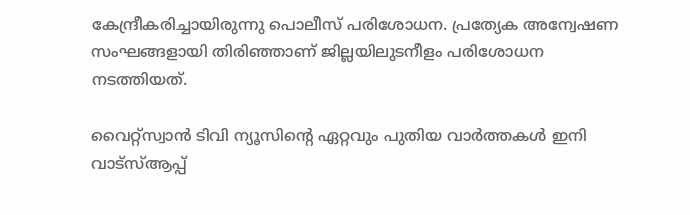കേന്ദ്രീകരിച്ചായിരുന്നു പൊലീസ് പരിശോധന. പ്രത്യേക അന്വേഷണ സംഘങ്ങളായി തിരിഞ്ഞാണ് ജില്ലയിലുടനീളം പരിശോധന നടത്തിയത്.

വൈറ്റ്സ്വാൻ ടിവി ന്യൂസിന്റെ ഏറ്റവും പുതിയ വാർത്തകൾ ഇനി വാട്സ്ആപ്പ്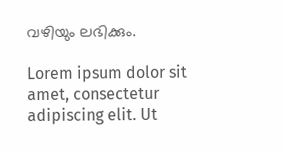വഴിയും ലഭിക്കും.

Lorem ipsum dolor sit amet, consectetur adipiscing elit. Ut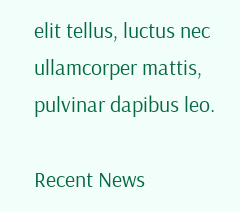elit tellus, luctus nec ullamcorper mattis, pulvinar dapibus leo.

Recent News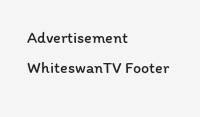Advertisement
WhiteswanTV Footer